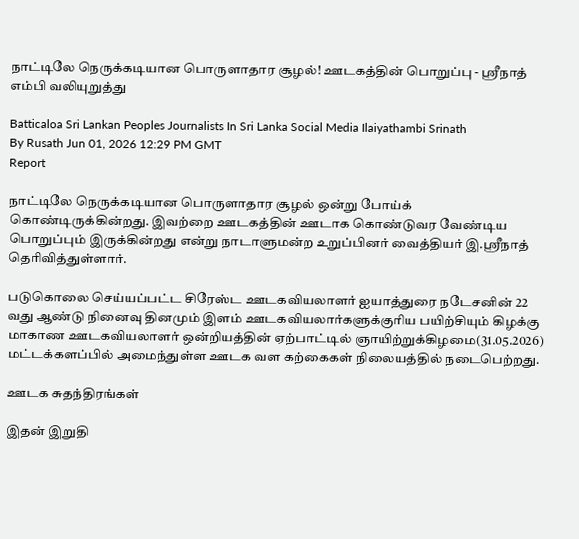நாட்டிலே நெருக்கடியான பொருளாதார சூழல்! ஊடகத்தின் பொறுப்பு - ஸ்ரீநாத் எம்பி வலியுறுத்து

Batticaloa Sri Lankan Peoples Journalists In Sri Lanka Social Media Ilaiyathambi Srinath
By Rusath Jun 01, 2026 12:29 PM GMT
Report

நாட்டிலே நெருக்கடியான பொருளாதார சூழல் ஒன்று போய்க் கொண்டிருக்கின்றது. இவற்றை ஊடகத்தின் ஊடாக கொண்டுவர வேண்டிய பொறுப்பும் இருக்கின்றது என்று நாடாளுமன்ற உறுப்பினர் வைத்தியர் இ.ஸ்ரீநாத் தெரிவித்துள்ளார்.

படுகொலை செய்யப்பட்ட சிரேஸ்ட ஊடகவியலாளர் ஐயாத்துரை நடேசனின் 22 வது ஆண்டு நினைவு தினமும் இளம் ஊடகவியலார்களுக்குரிய பயிற்சியும் கிழக்கு மாகாண ஊடகவியலாளர் ஒன்றியத்தின் ஏற்பாட்டில் ஞாயிற்றுக்கிழமை(31.05.2026) மட்டக்களப்பில் அமைந்துள்ள ஊடக வள கற்கைகள் நிலையத்தில் நடைபெற்றது.

ஊடக சுதந்திரங்கள்

இதன் இறுதி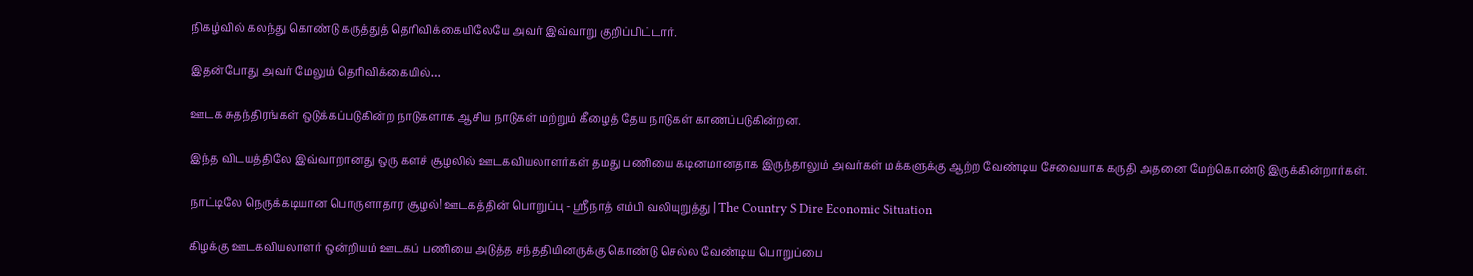நிகழ்வில் கலந்து கொண்டு கருத்துத் தெரிவிக்கையிலேயே அவர் இவ்வாறு குறிப்பிட்டார்.

இதன்போது அவர் மேலும் தெரிவிக்கையில்…

ஊடக சுதந்திரங்கள் ஒடுக்கப்படுகின்ற நாடுகளாக ஆசிய நாடுகள் மற்றும் கீழைத் தேய நாடுகள் காணப்படுகின்றன.

இந்த விடயத்திலே இவ்வாறானது ஒரு களச் சூழலில் ஊடகவியலாளர்கள் தமது பணியை கடினமானதாக இருந்தாலும் அவர்கள் மக்களுக்கு ஆற்ற வேண்டிய சேவையாக கருதி அதனை மேற்கொண்டு இருக்கின்றார்கள்.

நாட்டிலே நெருக்கடியான பொருளாதார சூழல்! ஊடகத்தின் பொறுப்பு - ஸ்ரீநாத் எம்பி வலியுறுத்து | The Country S Dire Economic Situation

கிழக்கு ஊடகவியலாளர் ஒன்றியம் ஊடகப் பணியை அடுத்த சந்ததியினருக்கு கொண்டு செல்ல வேண்டிய பொறுப்பை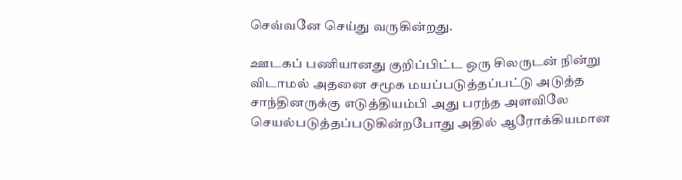செவ்வனே செய்து வருகின்றது.

ஊடகப் பணியானது குறிப்பிட்ட ஒரு சிலருடன் நின்று விடாமல் அதனை சமூக மயப்படுத்தப்பட்டு அடுத்த சாந்தினருக்கு எடுத்தியம்பி அது பரந்த அளவிலே செயல்படுத்தப்படுகின்றபோது அதில் ஆரோக்கியமான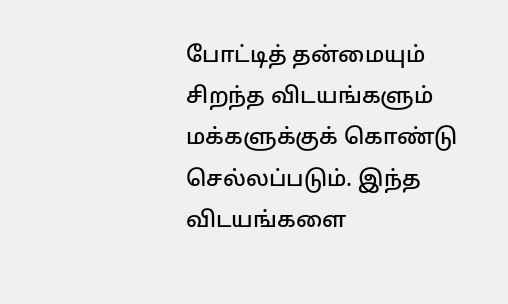போட்டித் தன்மையும் சிறந்த விடயங்களும் மக்களுக்குக் கொண்டு செல்லப்படும். இந்த விடயங்களை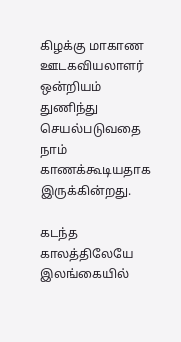கிழக்கு மாகாண ஊடகவியலாளர் ஒன்றியம் துணிந்து செயல்படுவதை நாம் காணக்கூடியதாக இருக்கின்றது.

கடந்த காலத்திலேயே இலங்கையில்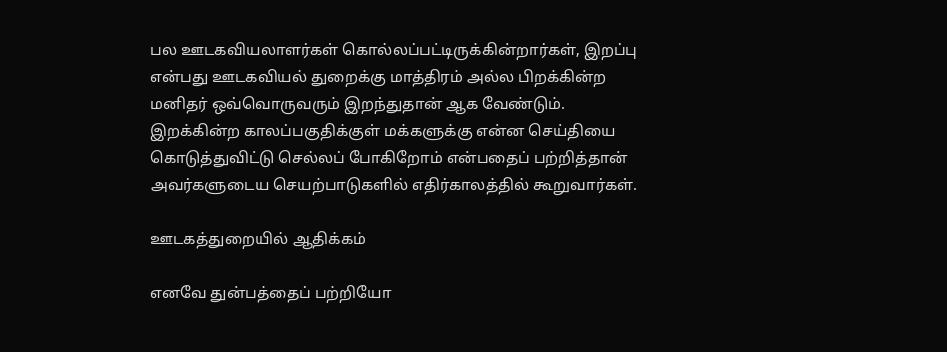பல ஊடகவியலாளர்கள் கொல்லப்பட்டிருக்கின்றார்கள், இறப்பு என்பது ஊடகவியல் துறைக்கு மாத்திரம் அல்ல பிறக்கின்ற மனிதர் ஒவ்வொருவரும் இறந்துதான் ஆக வேண்டும். இறக்கின்ற காலப்பகுதிக்குள் மக்களுக்கு என்ன செய்தியை கொடுத்துவிட்டு செல்லப் போகிறோம் என்பதைப் பற்றித்தான் அவர்களுடைய செயற்பாடுகளில் எதிர்காலத்தில் கூறுவார்கள்.

ஊடகத்துறையில் ஆதிக்கம்

எனவே துன்பத்தைப் பற்றியோ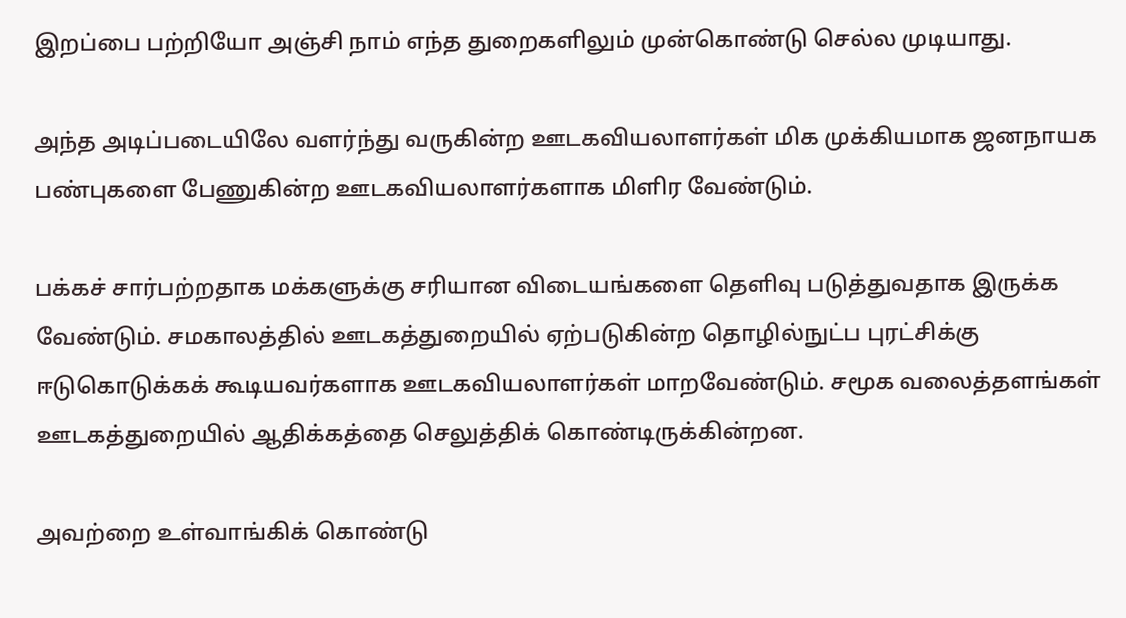இறப்பை பற்றியோ அஞ்சி நாம் எந்த துறைகளிலும் முன்கொண்டு செல்ல முடியாது.

அந்த அடிப்படையிலே வளர்ந்து வருகின்ற ஊடகவியலாளர்கள் மிக முக்கியமாக ஜனநாயக பண்புகளை பேணுகின்ற ஊடகவியலாளர்களாக மிளிர வேண்டும்.

பக்கச் சார்பற்றதாக மக்களுக்கு சரியான விடையங்களை தெளிவு படுத்துவதாக இருக்க வேண்டும். சமகாலத்தில் ஊடகத்துறையில் ஏற்படுகின்ற தொழில்நுட்ப புரட்சிக்கு ஈடுகொடுக்கக் கூடியவர்களாக ஊடகவியலாளர்கள் மாறவேண்டும். சமூக வலைத்தளங்கள் ஊடகத்துறையில் ஆதிக்கத்தை செலுத்திக் கொண்டிருக்கின்றன.

அவற்றை உள்வாங்கிக் கொண்டு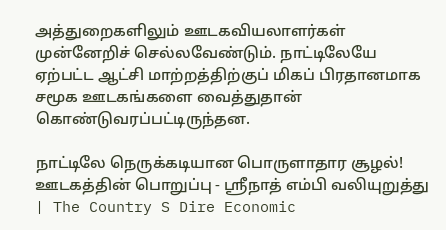அத்துறைகளிலும் ஊடகவியலாளர்கள் முன்னேறிச் செல்லவேண்டும். நாட்டிலேயே ஏற்பட்ட ஆட்சி மாற்றத்திற்குப் மிகப் பிரதானமாக சமூக ஊடகங்களை வைத்துதான் கொண்டுவரப்பட்டிருந்தன.

நாட்டிலே நெருக்கடியான பொருளாதார சூழல்! ஊடகத்தின் பொறுப்பு - ஸ்ரீநாத் எம்பி வலியுறுத்து | The Country S Dire Economic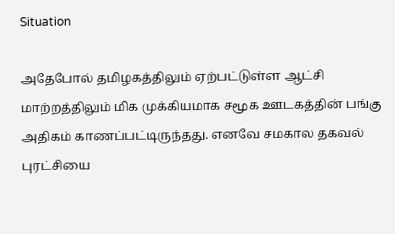Situation

அதேபோல் தமிழகத்திலும் ஏற்பட்டுள்ள ஆட்சி மாற்றத்திலும் மிக முக்கியமாக சமூக ஊடகத்தின் பங்கு அதிகம் காணப்பட்டிருந்தது. எனவே சமகால தகவல் புரட்சியை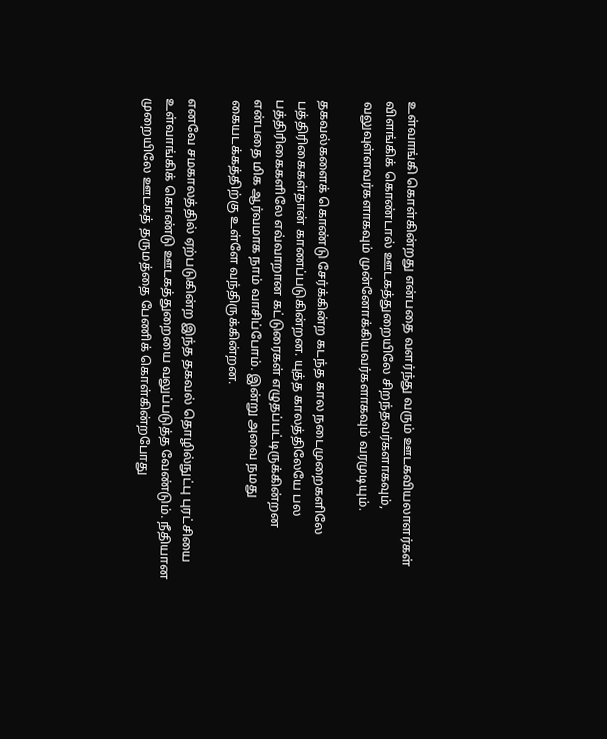உள்வாங்கி கொள்கின்றது என்பதை வளர்ந்து வரும் ஊடகவியலாளர்கள் விளங்கிக் கொண்டால் ஊடகத்துறையிலே சிறந்தவர்களாகவும், வலுவுள்ளவர்களாகவும் முன்னோக்கியவர்களாகவும் வரமுடியும்.

தகவல்களைக் கொண்டு சேர்க்கின்ற கடந்த கால நடைமுறைகளிலே பத்திரிகைகள்தான் காணப்படுகின்றன. யுத்த காலத்திலேயே பல பத்திரிகைகளிலே எவ்வாறான கட்டுரைகள் எழுதப்பட்டிருக்கின்றன என்பதை மிக ஆர்வமாக நாம் வாசிப்போம். இன்று அவை நமது கையடக்கத்திற்கு உள்ளே வந்திருக்கின்றன.

எனவே சமகாலத்தில் ஏற்படுகின்ற இந்த தகவல் தொழில்நுட்பு புரட்சியை உள்வாங்கிக் கொண்டு ஊடகத்துறையை வலுப்படுத்த வேண்டும். நீதியான முறையிலே ஊடகத் தருமத்தை பேணிக் கொள்கின்றபோது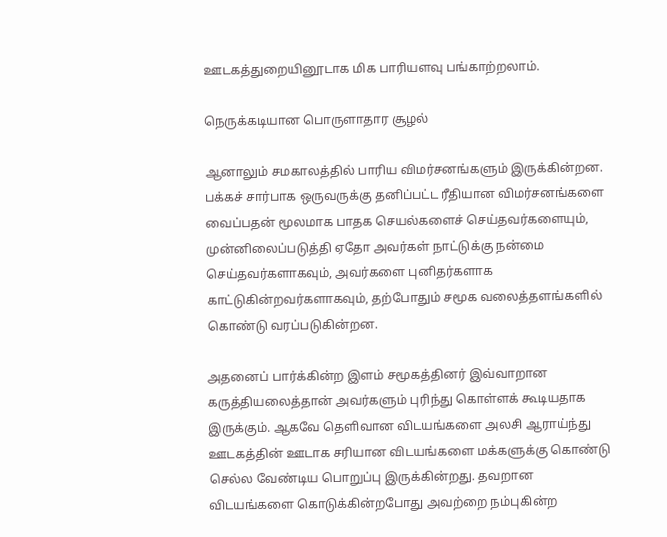ஊடகத்துறையினூடாக மிக பாரியளவு பங்காற்றலாம்.

நெருக்கடியான பொருளாதார சூழல்

ஆனாலும் சமகாலத்தில் பாரிய விமர்சனங்களும் இருக்கின்றன. பக்கச் சார்பாக ஒருவருக்கு தனிப்பட்ட ரீதியான விமர்சனங்களை வைப்பதன் மூலமாக பாதக செயல்களைச் செய்தவர்களையும், முன்னிலைப்படுத்தி ஏதோ அவர்கள் நாட்டுக்கு நன்மை செய்தவர்களாகவும், அவர்களை புனிதர்களாக காட்டுகின்றவர்களாகவும், தற்போதும் சமூக வலைத்தளங்களில் கொண்டு வரப்படுகின்றன.

அதனைப் பார்க்கின்ற இளம் சமூகத்தினர் இவ்வாறான கருத்தியலைத்தான் அவர்களும் புரிந்து கொள்ளக் கூடியதாக இருக்கும். ஆகவே தெளிவான விடயங்களை அலசி ஆராய்ந்து ஊடகத்தின் ஊடாக சரியான விடயங்களை மக்களுக்கு கொண்டு செல்ல வேண்டிய பொறுப்பு இருக்கின்றது. தவறான விடயங்களை கொடுக்கின்றபோது அவற்றை நம்புகின்ற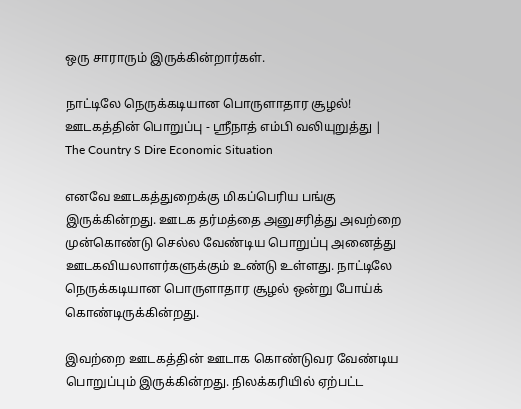ஒரு சாராரும் இருக்கின்றார்கள்.

நாட்டிலே நெருக்கடியான பொருளாதார சூழல்! ஊடகத்தின் பொறுப்பு - ஸ்ரீநாத் எம்பி வலியுறுத்து | The Country S Dire Economic Situation

எனவே ஊடகத்துறைக்கு மிகப்பெரிய பங்கு இருக்கின்றது. ஊடக தர்மத்தை அனுசரித்து அவற்றை முன்கொண்டு செல்ல வேண்டிய பொறுப்பு அனைத்து ஊடகவியலாளர்களுக்கும் உண்டு உள்ளது. நாட்டிலே நெருக்கடியான பொருளாதார சூழல் ஒன்று போய்க் கொண்டிருக்கின்றது.

இவற்றை ஊடகத்தின் ஊடாக கொண்டுவர வேண்டிய பொறுப்பும் இருக்கின்றது. நிலக்கரியில் ஏற்பட்ட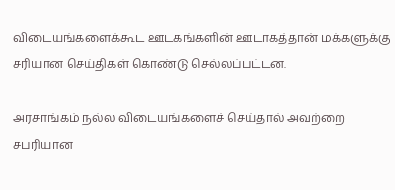விடையங்களைக்கூட ஊடகங்களின் ஊடாகத்தான் மக்களுக்கு சரியான செய்திகள் கொண்டு செல்லப்பட்டன.

அரசாங்கம் நல்ல விடையங்களைச் செய்தால் அவற்றை சபரியான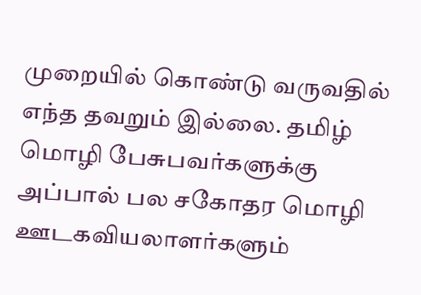முறையில் கொண்டு வருவதில் எந்த தவறும் இல்லை. தமிழ் மொழி பேசுபவர்களுக்கு அப்பால் பல சகோதர மொழி ஊடகவியலாளர்களும்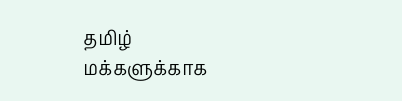தமிழ் மக்களுக்காக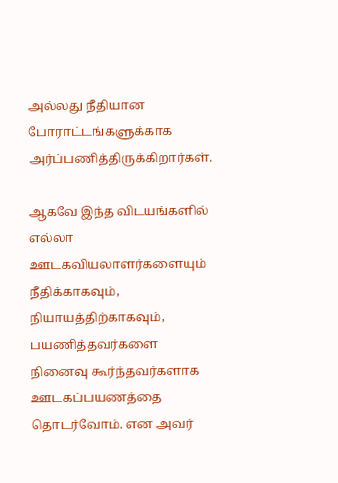அல்லது நீதியான போராட்டங்களுக்காக அர்ப்பணித்திருக்கிறார்கள்.

ஆகவே இந்த விடயங்களில் எல்லா ஊடகவியலாளர்களையும் நீதிக்காகவும், நியாயத்திற்காகவும், பயணித்தவர்களை நினைவு கூர்ந்தவர்களாக ஊடகப்பயணத்தை தொடர்வோம். என அவர்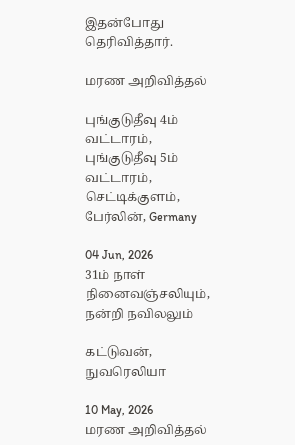இதன்போது தெரிவித்தார்.

மரண அறிவித்தல்

புங்குடுதீவு 4ம் வட்டாரம், புங்குடுதீவு 5ம் வட்டாரம், செட்டிக்குளம், பேர்லின், Germany

04 Jun, 2026
31ம் நாள் நினைவஞ்சலியும், நன்றி நவிலலும்

கட்டுவன், நுவரெலியா

10 May, 2026
மரண அறிவித்தல்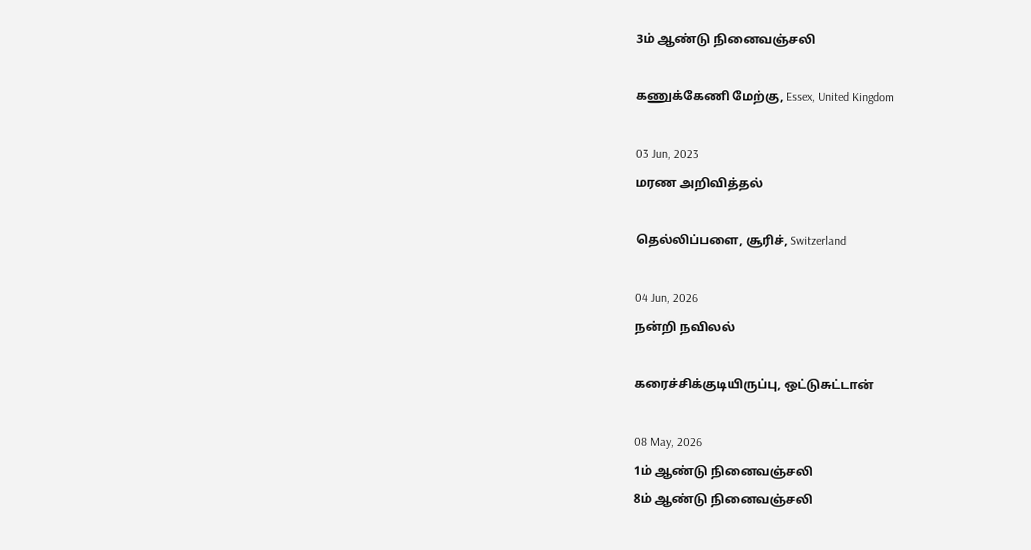3ம் ஆண்டு நினைவஞ்சலி

கணுக்கேணி மேற்கு, Essex, United Kingdom

03 Jun, 2023
மரண அறிவித்தல்

தெல்லிப்பளை, சூரிச், Switzerland

04 Jun, 2026
நன்றி நவிலல்

கரைச்சிக்குடியிருப்பு, ஒட்டுசுட்டான்

08 May, 2026
1ம் ஆண்டு நினைவஞ்சலி
8ம் ஆண்டு நினைவஞ்சலி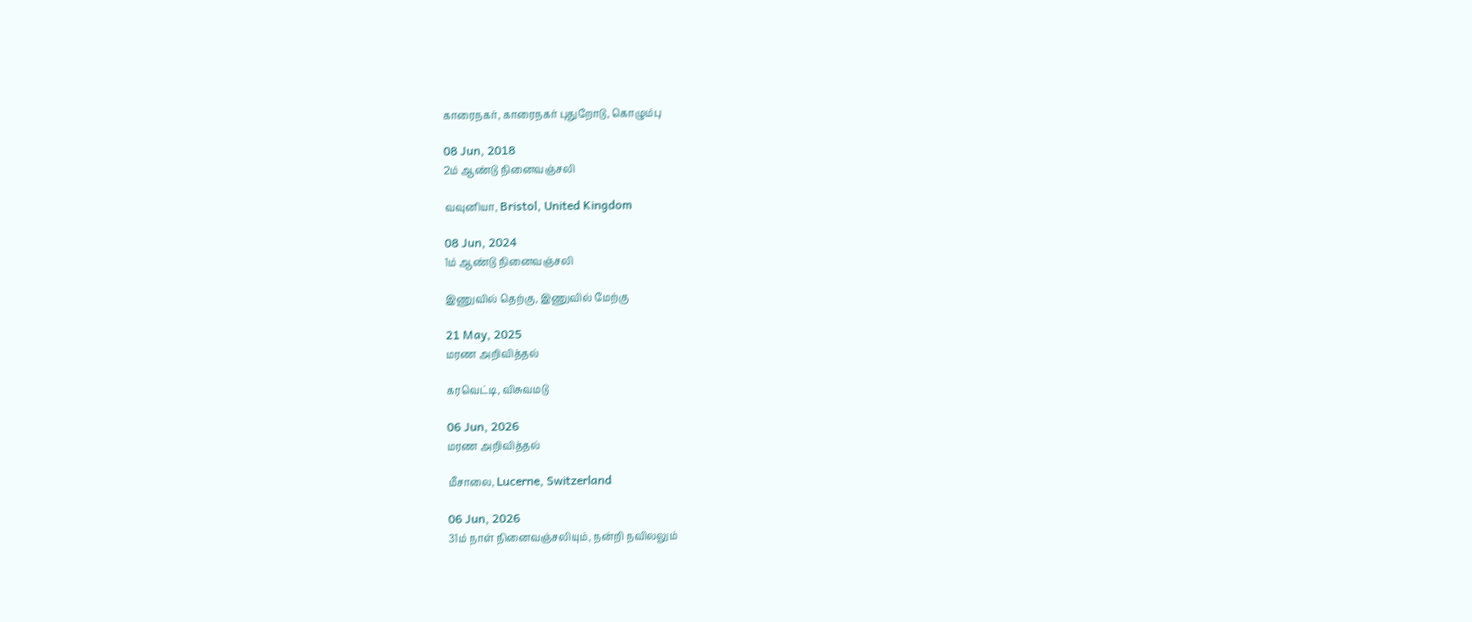காரைநகர், காரைநகர் புதுறோடு, கொழும்பு

08 Jun, 2018
2ம் ஆண்டு நினைவஞ்சலி

வவுனியா, Bristol, United Kingdom

08 Jun, 2024
1ம் ஆண்டு நினைவஞ்சலி

இணுவில் தெற்கு, இணுவில் மேற்கு

21 May, 2025
மரண அறிவித்தல்

கரவெட்டி, விசுவமடு

06 Jun, 2026
மரண அறிவித்தல்

மீசாலை, Lucerne, Switzerland

06 Jun, 2026
31ம் நாள் நினைவஞ்சலியும், நன்றி நவிலலும்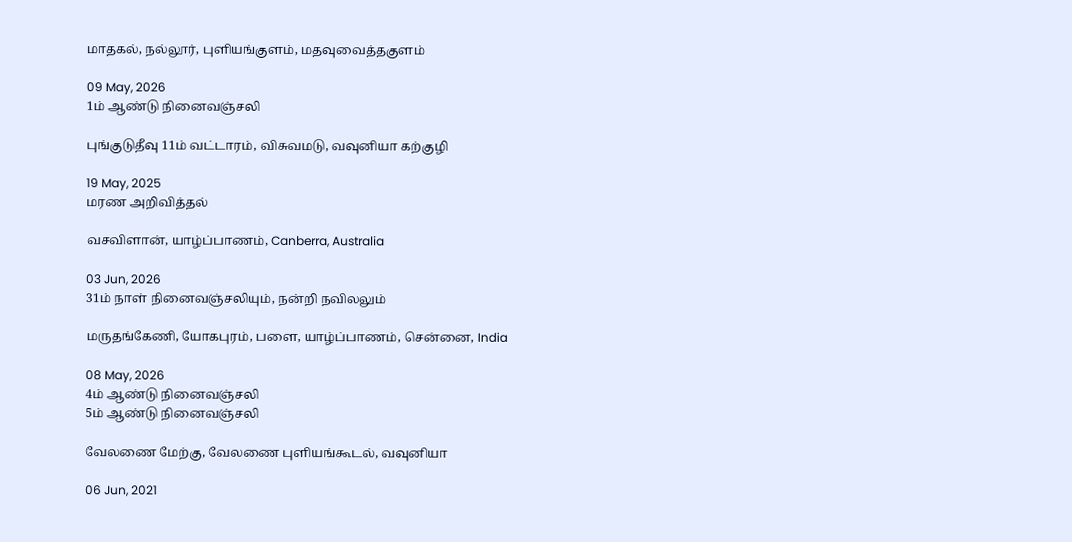மாதகல், நல்லூர், புளியங்குளம், மதவுவைத்தகுளம்

09 May, 2026
1ம் ஆண்டு நினைவஞ்சலி

புங்குடுதீவு 11ம் வட்டாரம், விசுவமடு, வவுனியா கற்குழி

19 May, 2025
மரண அறிவித்தல்

வசவிளான், யாழ்ப்பாணம், Canberra, Australia

03 Jun, 2026
31ம் நாள் நினைவஞ்சலியும், நன்றி நவிலலும்

மருதங்கேணி, யோகபுரம், பளை, யாழ்ப்பாணம், சென்னை, India

08 May, 2026
4ம் ஆண்டு நினைவஞ்சலி
5ம் ஆண்டு நினைவஞ்சலி

வேலணை மேற்கு, வேலணை புளியங்கூடல், வவுனியா

06 Jun, 2021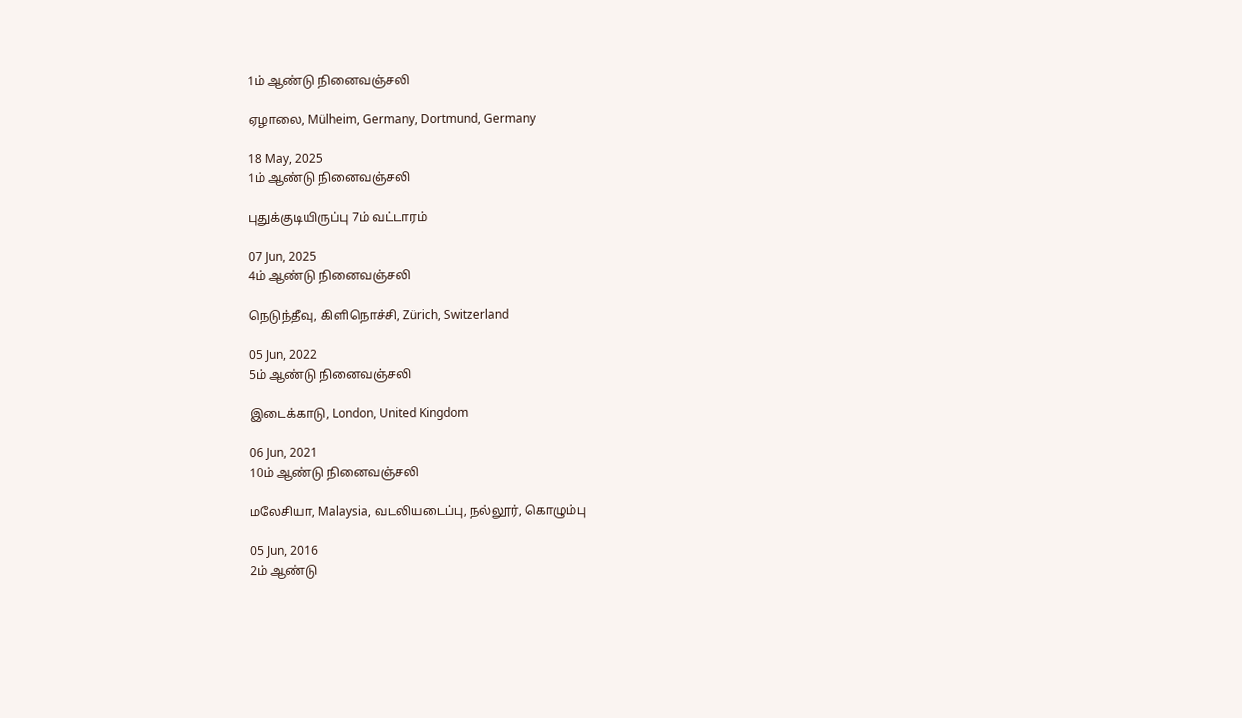1ம் ஆண்டு நினைவஞ்சலி

ஏழாலை, Mülheim, Germany, Dortmund, Germany

18 May, 2025
1ம் ஆண்டு நினைவஞ்சலி

புதுக்குடியிருப்பு 7ம் வட்டாரம்

07 Jun, 2025
4ம் ஆண்டு நினைவஞ்சலி

நெடுந்தீவு, கிளிநொச்சி, Zürich, Switzerland

05 Jun, 2022
5ம் ஆண்டு நினைவஞ்சலி

இடைக்காடு, London, United Kingdom

06 Jun, 2021
10ம் ஆண்டு நினைவஞ்சலி

மலேசியா, Malaysia, வடலியடைப்பு, நல்லூர், கொழும்பு

05 Jun, 2016
2ம் ஆண்டு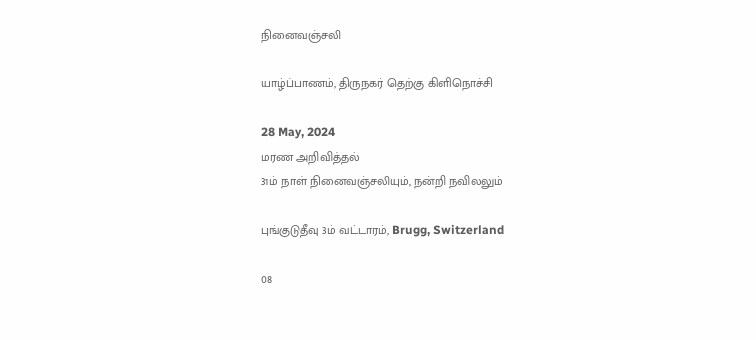நினைவஞ்சலி

யாழ்ப்பாணம், திருநகர் தெற்கு கிளிநொச்சி

28 May, 2024
மரண அறிவித்தல்
31ம் நாள் நினைவஞ்சலியும், நன்றி நவிலலும்

புங்குடுதீவு 3ம் வட்டாரம், Brugg, Switzerland

08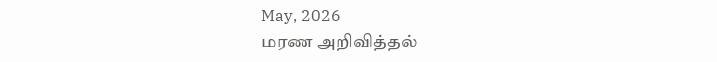May, 2026
மரண அறிவித்தல்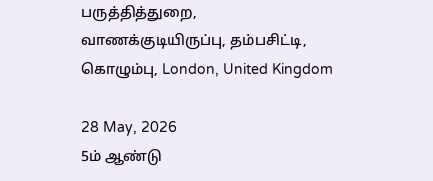பருத்தித்துறை, வாணக்குடியிருப்பு, தம்பசிட்டி, கொழும்பு, London, United Kingdom

28 May, 2026
5ம் ஆண்டு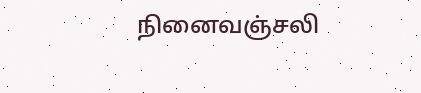நினைவஞ்சலி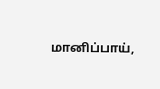மானிப்பாய்,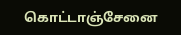கொட்டாஞ்சேனை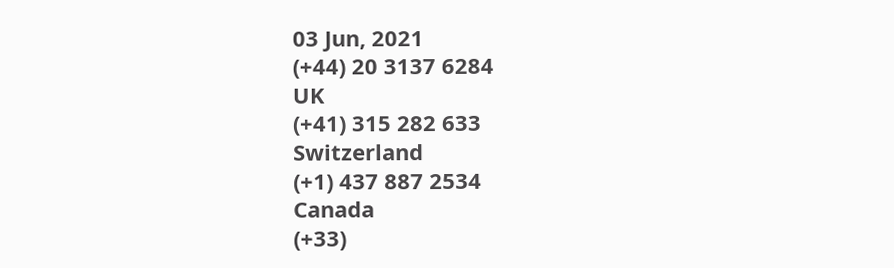03 Jun, 2021
(+44) 20 3137 6284
UK
(+41) 315 282 633
Switzerland
(+1) 437 887 2534
Canada
(+33)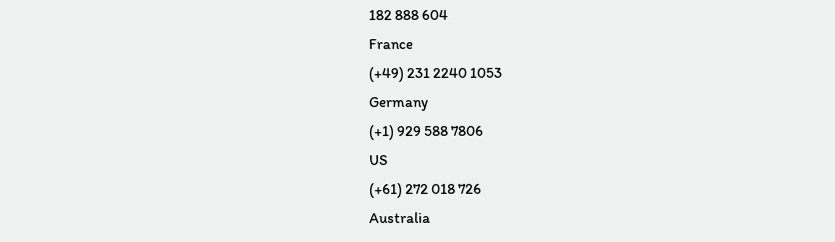182 888 604
France
(+49) 231 2240 1053
Germany
(+1) 929 588 7806
US
(+61) 272 018 726
Australia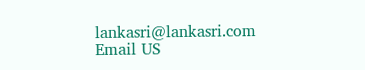lankasri@lankasri.com
Email US